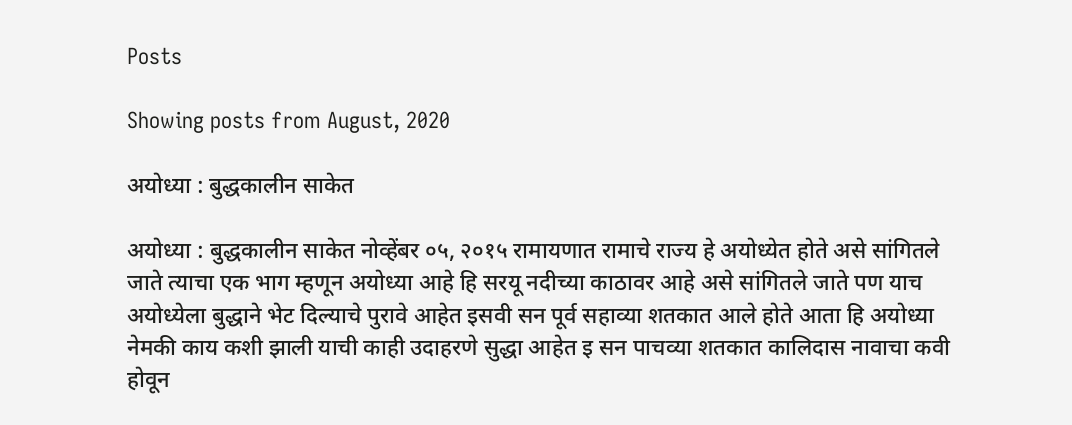Posts

Showing posts from August, 2020

अयोध्या : बुद्धकालीन साकेत

अयोध्या : बुद्धकालीन साकेत नोव्हेंबर ०५, २०१५ रामायणात रामाचे राज्य हे अयोध्येत होते असे सांगितले जाते त्याचा एक भाग म्हणून अयोध्या आहे हि सरयू नदीच्या काठावर आहे असे सांगितले जाते पण याच अयोध्येला बुद्धाने भेट दिल्याचे पुरावे आहेत इसवी सन पूर्व सहाव्या शतकात आले होते आता हि अयोध्या नेमकी काय कशी झाली याची काही उदाहरणे सुद्धा आहेत इ सन पाचव्या शतकात कालिदास नावाचा कवी होवून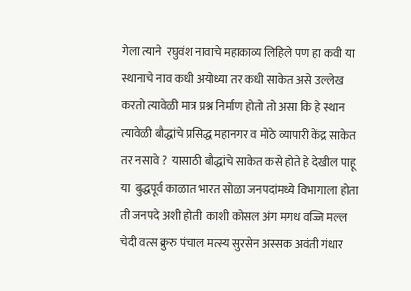गेला त्याने  रघुवंश नावाचे महाकाव्य लिहिले पण हा कवी या स्थानाचे नाव कधी अयोध्या तर कधी साकेत असे उल्लेख करतो त्यावेळी मात्र प्रश्न निर्माण होतो तो असा कि हे स्थान त्यावेळी बौद्धांचे प्रसिद्ध महानगर व मोठे व्यापारी केंद्र साकेत तर नसावे ?  यासाठी बौद्धांचे साकेत कसे होते हे देखील पाहू या  बुद्धपूर्व काळात भारत सोळा जनपदांमध्ये विभागाला होता ती जनपदे अशी होती  काशी कोसल अंग मगध वज्जि मल्ल चेदी वत्स क्रुरु पंचाल मत्स्य सुरसेन अस्सक अवंती गंधार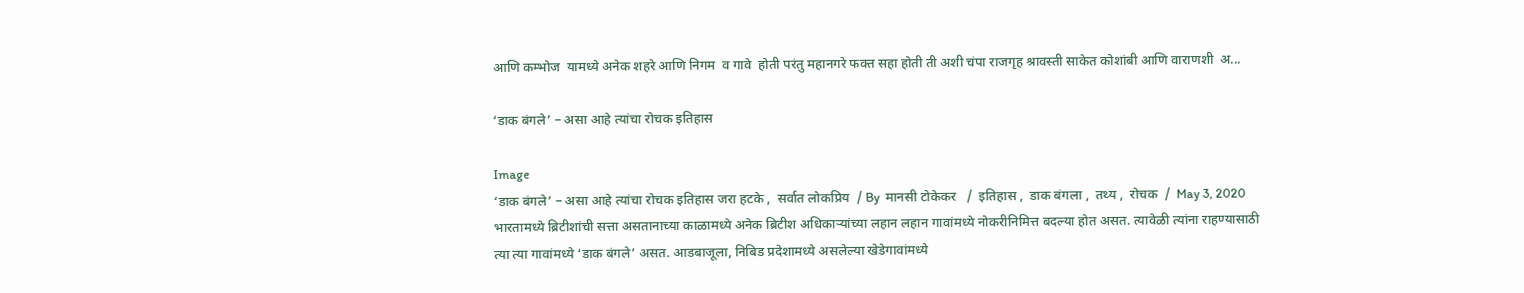आणि कम्भोज  यामध्ये अनेक शहरे आणि निगम  व गावे  होती परंतु महानगरे फक्त सहा होती ती अशी चंपा राजगृह श्रावस्ती साकेत कोशांबी आणि वाराणशी  अ...

‘डाक बंगले’ – असा आहे त्यांचा रोचक इतिहास

Image
‘डाक बंगले’ – असा आहे त्यांचा रोचक इतिहास जरा हटके ,  सर्वात लोकप्रिय  / By  मानसी टोकेकर   /  इतिहास ,  डाक बंगला ,  तथ्य ,  रोचक  /  May 3, 2020 भारतामध्ये ब्रिटीशांची सत्ता असतानाच्या काळामध्ये अनेक ब्रिटीश अधिकाऱ्यांच्या लहान लहान गावांमध्ये नोकरीनिमित्त बदल्या होत असत. त्यावेळी त्यांना राहण्यासाठी त्या त्या गावांमध्ये ‘डाक बंगले’ असत. आडबाजूला, निबिड प्रदेशामध्ये असलेल्या खेडेगावांमध्ये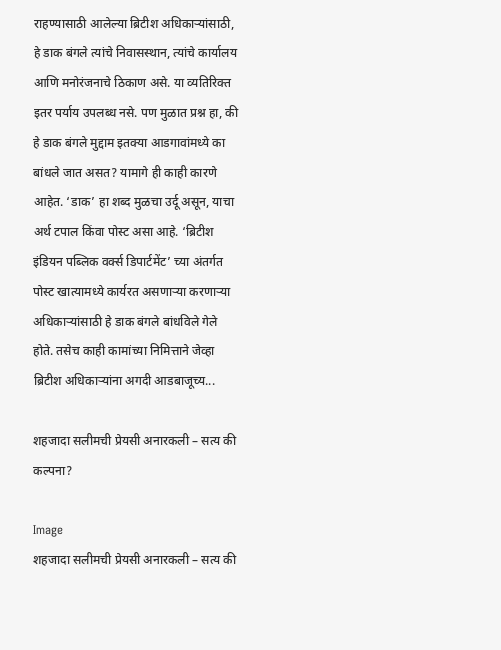राहण्यासाठी आलेल्या ब्रिटीश अधिकाऱ्यांसाठी, हे डाक बंगले त्यांचे निवासस्थान, त्यांचे कार्यालय आणि मनोरंजनाचे ठिकाण असे. या व्यतिरिक्त इतर पर्याय उपलब्ध नसे. पण मुळात प्रश्न हा, की हे डाक बंगले मुद्दाम इतक्या आडगावांमध्ये का बांधले जात असत? यामागे ही काही कारणे आहेत. ‘डाक’ हा शब्द मुळचा उर्दू असून, याचा अर्थ टपाल किंवा पोस्ट असा आहे. ‘ब्रिटीश इंडियन पब्लिक वर्क्स डिपार्टमेंट’ च्या अंतर्गत पोस्ट खात्यामध्ये कार्यरत असणाऱ्या करणाऱ्या अधिकाऱ्यांसाठी हे डाक बंगले बांधविले गेले होते. तसेच काही कामांच्या निमित्ताने जेव्हा ब्रिटीश अधिकाऱ्यांना अगदी आडबाजूच्य...

शहजादा सलीमची प्रेयसी अनारकली – सत्य की कल्पना?

Image
शहजादा सलीमची प्रेयसी अनारकली – सत्य की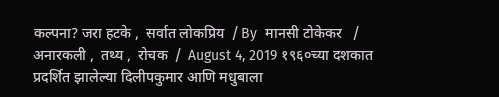कल्पना? जरा हटके ,  सर्वात लोकप्रिय  / By  मानसी टोकेकर   /  अनारकली ,  तथ्य ,  रोचक  /  August 4, 2019 १९६०च्या दशकात प्रदर्शित झालेल्या दिलीपकुमार आणि मधुबाला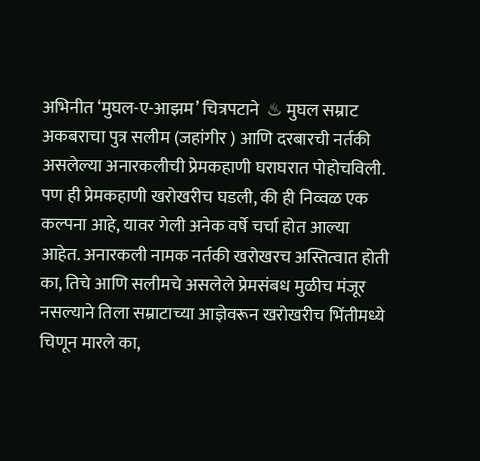अभिनीत ‘मुघल-ए-आझम’ चित्रपटाने  ♨ मुघल सम्राट अकबराचा पुत्र सलीम (जहांगीर ) आणि दरबारची नर्तकी असलेल्या अनारकलीची प्रेमकहाणी घराघरात पोहोचविली.  पण ही प्रेमकहाणी खरोखरीच घडली, की ही निव्वळ एक कल्पना आहे, यावर गेली अनेक वर्षे चर्चा होत आल्या आहेत. अनारकली नामक नर्तकी खरोखरच अस्तित्वात होती का, तिचे आणि सलीमचे असलेले प्रेमसंबध मुळीच मंजूर नसल्याने तिला सम्राटाच्या आज्ञेवरून खरोखरीच भिंतीमध्ये चिणून मारले का,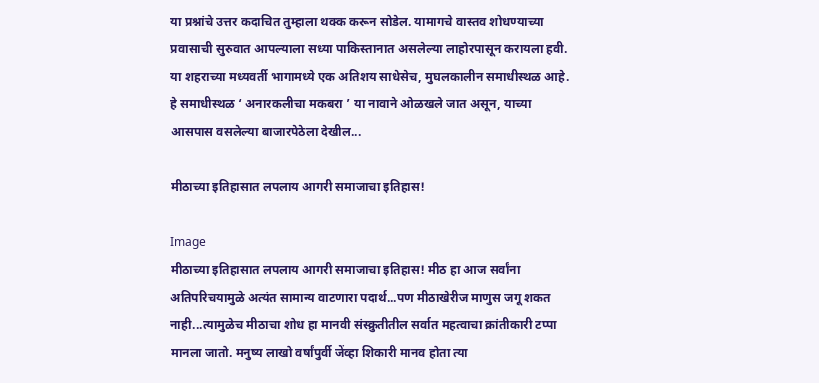या प्रश्नांचे उत्तर कदाचित तुम्हाला थक्क करून सोडेल. यामागचे वास्तव शोधण्याच्या प्रवासाची सुरुवात आपल्याला सध्या पाकिस्तानात असलेल्या लाहोरपासून करायला हवी. या शहराच्या मध्यवर्ती भागामध्ये एक अतिशय साधेसेच, मुघलकालीन समाधीस्थळ आहे. हे समाधीस्थळ ‘ अनारकलीचा मकबरा ’ या नावाने ओळखले जात असून, याच्या आसपास वसलेल्या बाजारपेठेला देखील...

मीठाच्या इतिहासात लपलाय आगरी समाजाचा इतिहास!

Image
मीठाच्या इतिहासात लपलाय आगरी समाजाचा इतिहास! मीठ हा आज सर्वांना अतिपरिचयामुळे अत्यंत सामान्य वाटणारा पदार्थ...पण मीठाखेरीज माणुस जगू शकत नाही...त्यामुळेच मीठाचा शोध हा मानवी संस्क्रुतीतील सर्वात महत्वाचा क्रांतीकारी टप्पा मानला जातो. मनुष्य लाखो वर्षांपुर्वी जेंव्हा शिकारी मानव होता त्या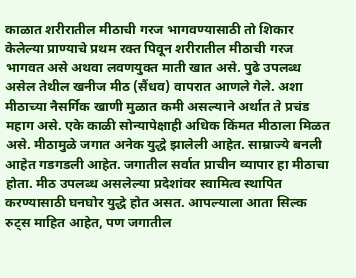काळात शरीरातील मीठाची गरज भागवण्यासाठी तो शिकार केलेल्या प्राण्याचे प्रथम रक्त पिवून शरीरातील मीठाची गरज भागवत असे अथवा लवणयुक्त माती खात असे. पुढे उपलब्ध असेल तेथील खनीज मीठ (सैंधव) वापरात आणले गेले. अशा मीठाच्या नैसर्गिक खाणी मुळात कमी असल्याने अर्थात ते प्रचंड महाग असे. एके काळी सोन्यापेक्षाही अधिक किंमत मीठाला मिळत असे. मीठामुळे जगात अनेक युद्धे झालेली आहेत. साम्राज्ये बनली आहेत गडगडली आहेत. जगातील सर्वात प्राचीन व्यापार हा मीठाचा होता. मीठ उपलब्ध असलेल्या प्रदेशांवर स्वामित्व स्थापित करण्यासाठी घनघोर युद्धे होत असत. आपल्याला आता सिल्क रुट्स माहित आहेत, पण जगातील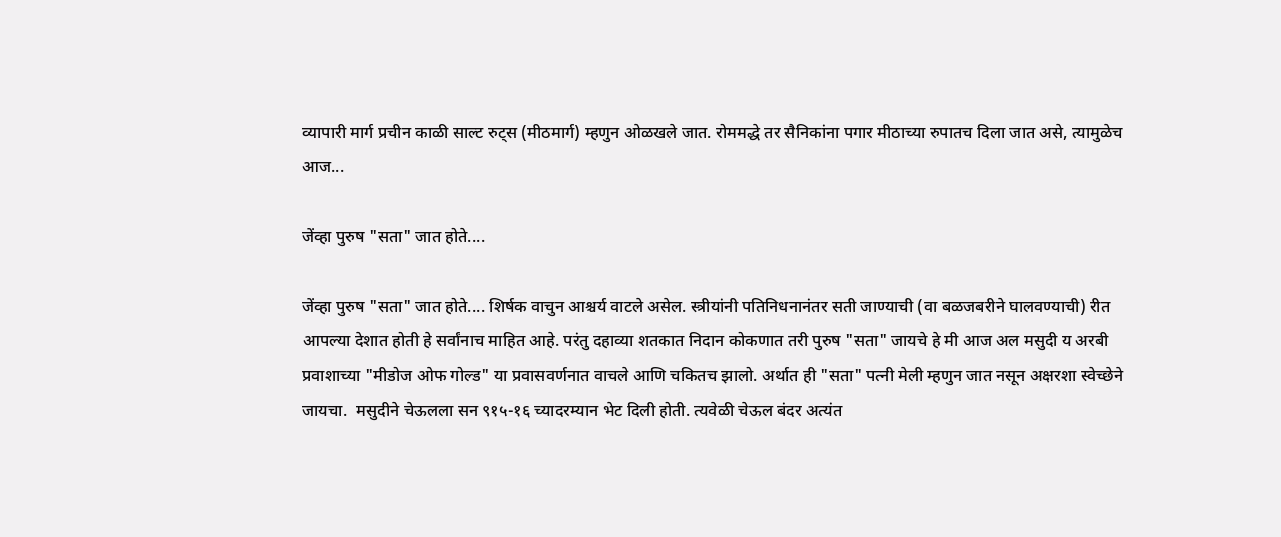व्यापारी मार्ग प्रचीन काळी साल्ट रुट्स (मीठमार्ग) म्हणुन ओळखले जात. रोममद्धे तर सैनिकांना पगार मीठाच्या रुपातच दिला जात असे, त्यामुळेच आज...

जेंव्हा पुरुष "सता" जात होते....

जेंव्हा पुरुष "सता" जात होते.... शिर्षक वाचुन आश्चर्य वाटले असेल. स्त्रीयांनी पतिनिधनानंतर सती जाण्याची (वा बळजबरीने घालवण्याची) रीत आपल्या देशात होती हे सर्वांनाच माहित आहे. परंतु दहाव्या शतकात निदान कोकणात तरी पुरुष "सता" जायचे हे मी आज अल मसुदी य अरबी प्रवाशाच्या "मीडोज ओफ गोल्ड" या प्रवासवर्णनात वाचले आणि चकितच झालो. अर्थात ही "सता" पत्नी मेली म्हणुन जात नसून अक्षरशा स्वेच्छेने जायचा.  मसुदीने चेऊलला सन ९१५-१६ च्यादरम्यान भेट दिली होती. त्यवेळी चेऊल बंदर अत्यंत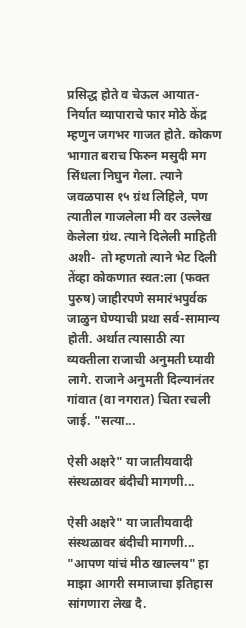प्रसिद्ध होते व चेऊल आयात-निर्यात व्यापाराचे फार मोठे केंद्र म्हणुन जगभर गाजत होते. कोकण भागात बराच फिरुन मसुदी मग सिंधला निघुन गेला. त्याने जवळपास १५ ग्रंथ लिहिले, पण त्यातील गाजलेला मी वर उल्लेख केलेला ग्रंथ. त्याने दिलेली माहिती अशी-  तो म्हणतो त्याने भेट दिली तेंव्हा कोकणात स्वत:ला (फक्त पुरुष) जाहीरपणे समारंभपुर्वक जाळुन घेण्याची प्रथा सर्व-सामान्य होती. अर्थात त्यासाठी त्या व्यक्तीला राजाची अनुमती घ्यावी लागे. राजाने अनुमती दिल्यानंतर गांवात (वा नगरात) चिता रचली जाई. "सत्या...

ऐसी अक्षरे" या जातीयवादी संस्थळावर बंदीची मागणी...

ऐसी अक्षरे" या जातीयवादी संस्थळावर बंदीची मागणी... "आपण यांचं मीठ खाल्लय" हा माझा आगरी समाजाचा इतिहास सांगणारा लेख दै.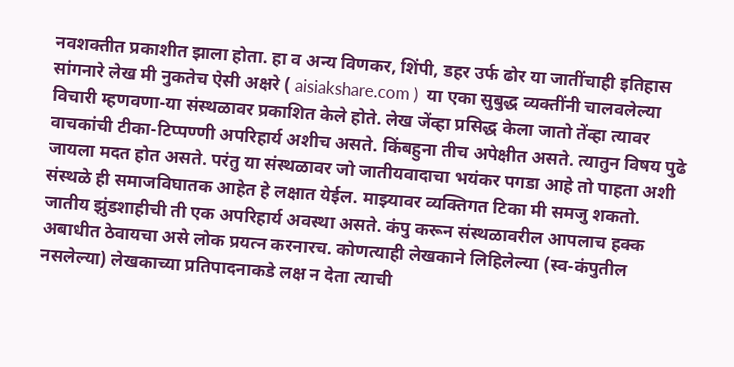नवशक्तीत प्रकाशीत झाला होता. हा व अन्य विणकर, शिंपी, डहर उर्फ ढोर या जातींचाही इतिहास सांगनारे लेख मी नुकतेच ऐसी अक्षरे ( aisiakshare.com )  या एका सुबुद्ध व्यक्तींनी चालवलेल्या विचारी म्हणवणा-या संस्थळावर प्रकाशित केले होते. लेख जेंव्हा प्रसिद्ध केला जातो तेंव्हा त्यावर वाचकांची टीका-टिप्पण्णी अपरिहार्य अशीच असते. किंबहुना तीच अपेक्षीत असते. त्यातुन विषय पुढे जायला मदत होत असते. परंतु या संस्थळावर जो जातीयवादाचा भयंकर पगडा आहे तो पाहता अशी संस्थळे ही समाजविघातक आहेत हे लक्षात येईल. माझ्यावर व्यक्तिगत टिका मी समजु शकतो. जातीय झुंडशाहीची ती एक अपरिहार्य अवस्था असते. कंपु करून संस्थळावरील आपलाच हक्क अबाधीत ठेवायचा असे लोक प्रयत्न करनारच. कोणत्याही लेखकाने लिहिलेल्या (स्व-कंपुतील नसलेल्या) लेखकाच्या प्रतिपादनाकडे लक्ष न देता त्याची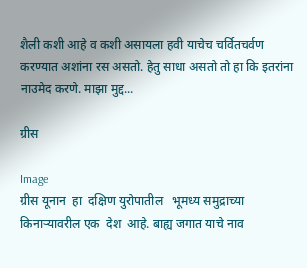शैली कशी आहे व कशी असायला हवी याचेच चर्वितचर्वण करण्यात अशांना रस असतो. हेतु साधा असतो तो हा कि इतरांना नाउमेद करणे. माझा मुद्द...

ग्रीस

Image
ग्रीस यूनान  हा  दक्षिण युरोपातील   भूमध्य समुद्राच्या किनाऱ्यावरील एक  देश  आहे. बाह्य जगात याचे नाव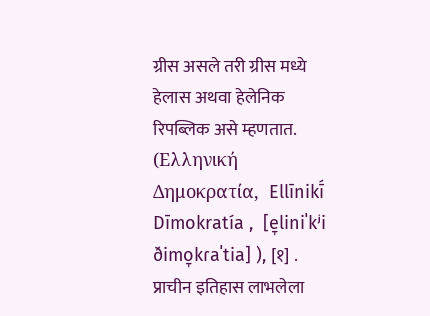ग्रीस असले तरी ग्रीस मध्ये हेलास अथवा हेलेनिक रिपब्लिक असे म्हणतात. (Ελληνική Δημοκρατία,  Ellīnikī́ Dīmokratía ,  [e̞liniˈkʲi ðimo̞kɾaˈtia] ), [१] . प्राचीन इतिहास लाभलेला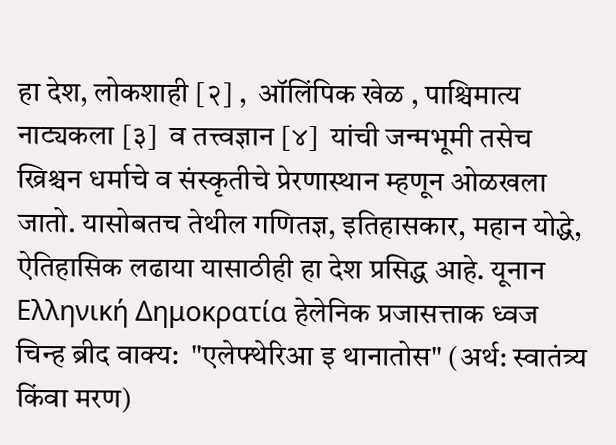हा देश, लोकशाही [२] ,  ऑलिंपिक खेळ , पाश्चिमात्य नाट्यकला [३]  व तत्त्वज्ञान [४]  यांची जन्मभूमी तसेच ख्रिश्चन धर्माचे व संस्कृतीचे प्रेरणास्थान म्हणून ओळखला जातो. यासोबतच तेथील गणितज्ञ, इतिहासकार, महान योद्धे, ऐतिहासिक लढाया यासाठीही हा देश प्रसिद्ध आहे. यूनान   Ελληνική Δημοκρατία हेलेनिक प्रजासत्ताक ध्वज चिन्ह ब्रीद वाक्य:  "एलेफ्थेरिआ इ थानातोस" (अर्थ: स्वातंत्र्य किंवा मरण)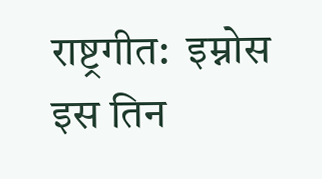राष्ट्रगीत:  इम्नोस इस तिन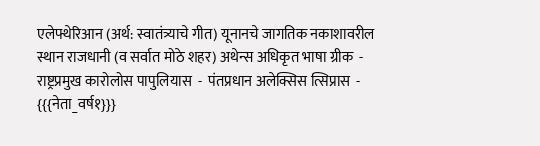एलेफ्थेरिआन (अर्थ: स्वातंत्र्याचे गीत) यूनानचे जागतिक नकाशावरील स्थान राजधानी (व सर्वात मोठे शहर) अथेन्स अधिकृत भाषा ग्रीक  -  राष्ट्रप्रमुख कारोलोस पापुलियास  -  पंतप्रधान अलेक्सिस त्सिप्रास  - {{{नेता_वर्ष१}}}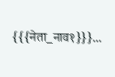{{{नेता_नाव१}}}...